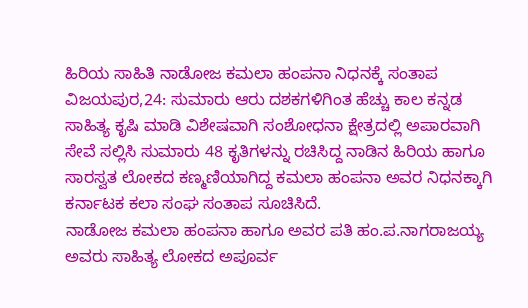ಹಿರಿಯ ಸಾಹಿತಿ ನಾಡೋಜ ಕಮಲಾ ಹಂಪನಾ ನಿಧನಕ್ಕೆ ಸಂತಾಪ
ವಿಜಯಪುರ,24: ಸುಮಾರು ಆರು ದಶಕಗಳಿಗಿಂತ ಹೆಚ್ಚು ಕಾಲ ಕನ್ನಡ ಸಾಹಿತ್ಯ ಕೃಷಿ ಮಾಡಿ ವಿಶೇಷವಾಗಿ ಸಂಶೋಧನಾ ಕ್ಷೇತ್ರದಲ್ಲಿ ಅಪಾರವಾಗಿ ಸೇವೆ ಸಲ್ಲಿಸಿ ಸುಮಾರು 48 ಕೃತಿಗಳನ್ನು ರಚಿಸಿದ್ದ ನಾಡಿನ ಹಿರಿಯ ಹಾಗೂ ಸಾರಸ್ವತ ಲೋಕದ ಕಣ್ಮಣಿಯಾಗಿದ್ದ ಕಮಲಾ ಹಂಪನಾ ಅವರ ನಿಧನಕ್ಕಾಗಿ ಕರ್ನಾಟಕ ಕಲಾ ಸಂಘ ಸಂತಾಪ ಸೂಚಿಸಿದೆ.
ನಾಡೋಜ ಕಮಲಾ ಹಂಪನಾ ಹಾಗೂ ಅವರ ಪತಿ ಹಂ.ಪ.ನಾಗರಾಜಯ್ಯ ಅವರು ಸಾಹಿತ್ಯ ಲೋಕದ ಅಪೂರ್ವ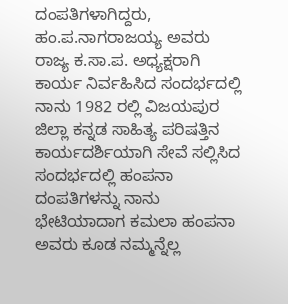ದಂಪತಿಗಳಾಗಿದ್ದರು, ಹಂ.ಪ.ನಾಗರಾಜಯ್ಯ ಅವರು ರಾಜ್ಯ ಕ.ಸಾ.ಪ. ಅಧ್ಯಕ್ಷರಾಗಿ ಕಾರ್ಯ ನಿರ್ವಹಿಸಿದ ಸಂದರ್ಭದಲ್ಲಿ ನಾನು 1982 ರಲ್ಲಿ ವಿಜಯಪುರ ಜಿಲ್ಲಾ ಕನ್ನಡ ಸಾಹಿತ್ಯ ಪರಿಷತ್ತಿನ ಕಾರ್ಯದರ್ಶಿಯಾಗಿ ಸೇವೆ ಸಲ್ಲಿಸಿದ ಸಂದರ್ಭದಲ್ಲಿ ಹಂಪನಾ ದಂಪತಿಗಳನ್ನು ನಾನು ಭೇಟಿಯಾದಾಗ ಕಮಲಾ ಹಂಪನಾ ಅವರು ಕೂಡ ನಮ್ಮನ್ನೆಲ್ಲ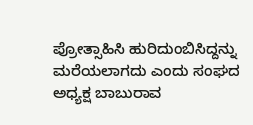ಪ್ರೋತ್ಸಾಹಿಸಿ ಹುರಿದುಂಬಿಸಿದ್ದನ್ನು ಮರೆಯಲಾಗದು ಎಂದು ಸಂಘದ ಅಧ್ಯಕ್ಷ ಬಾಬುರಾವ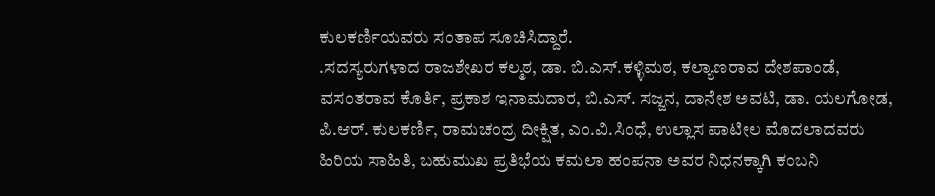ಕುಲಕರ್ಣಿಯವರು ಸಂತಾಪ ಸೂಚಿಸಿದ್ದಾರೆ.
.ಸದಸ್ಯರುಗಳಾದ ರಾಜಶೇಖರ ಕಲ್ಮಠ, ಡಾ. ಬಿ.ಎಸ್.ಕಳ್ಳಿಮಠ, ಕಲ್ಯಾಣರಾವ ದೇಶಪಾಂಡೆ, ವಸಂತರಾವ ಕೊರ್ತಿ, ಪ್ರಕಾಶ ಇನಾಮದಾರ, ಬಿ.ಎಸ್. ಸಜ್ಜನ, ದಾನೇಶ ಅವಟಿ, ಡಾ. ಯಲಗೋಡ, ಪಿ.ಆರ್. ಕುಲಕರ್ಣಿ, ರಾಮಚಂದ್ರ ದೀಕ್ಷಿತ, ಎಂ.ವಿ.ಸಿಂಧೆ, ಉಲ್ಲಾಸ ಪಾಟೀಲ ಮೊದಲಾದವರು ಹಿರಿಯ ಸಾಹಿತಿ, ಬಹುಮುಖ ಪ್ರತಿಭೆಯ ಕಮಲಾ ಹಂಪನಾ ಅವರ ನಿಧನಕ್ಕಾಗಿ ಕಂಬನಿ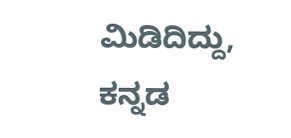ಮಿಡಿದಿದ್ದು, ಕನ್ನಡ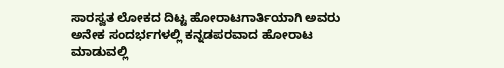ಸಾರಸ್ವತ ಲೋಕದ ದಿಟ್ಟ ಹೋರಾಟಗಾರ್ತಿಯಾಗಿ ಅವರು ಅನೇಕ ಸಂದರ್ಭಗಳಲ್ಲಿ ಕನ್ನಡಪರವಾದ ಹೋರಾಟ ಮಾಡುವಲ್ಲಿ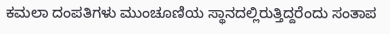ಕಮಲಾ ದಂಪತಿಗಳು ಮುಂಚೂಣಿಯ ಸ್ಥಾನದಲ್ಲಿರುತ್ತಿದ್ದರೆಂದು ಸಂತಾಪ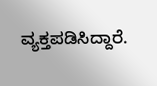ವ್ಯಕ್ತಪಡಿಸಿದ್ದಾರೆ.